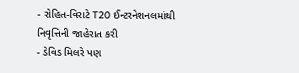- રોહિત-વિરાટે T20 ઈન્ટરનેશનલમાંથી નિવૃત્તિની જાહેરાત કરી
- ડેવિડ મિલરે પણ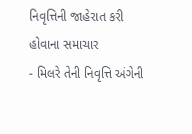નિવૃત્તિની જાહેરાત કરી હોવાના સમાચાર
- મિલરે તેની નિવૃત્તિ અંગેની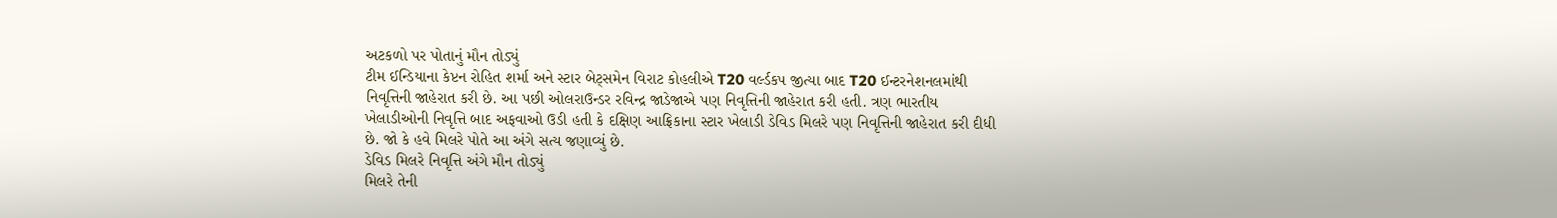અટકળો પર પોતાનું મૌન તોડ્યું
ટીમ ઈન્ડિયાના કેપ્ટન રોહિત શર્મા અને સ્ટાર બેટ્સમેન વિરાટ કોહલીએ T20 વર્લ્ડકપ જીત્યા બાદ T20 ઈન્ટરનેશનલમાંથી નિવૃત્તિની જાહેરાત કરી છે. આ પછી ઓલરાઉન્ડર રવિન્દ્ર જાડેજાએ પણ નિવૃત્તિની જાહેરાત કરી હતી. ત્રણ ભારતીય ખેલાડીઓની નિવૃત્તિ બાદ અફવાઓ ઉડી હતી કે દક્ષિણ આફ્રિકાના સ્ટાર ખેલાડી ડેવિડ મિલરે પણ નિવૃત્તિની જાહેરાત કરી દીધી છે. જો કે હવે મિલરે પોતે આ અંગે સત્ય જણાવ્યું છે.
ડેવિડ મિલરે નિવૃત્તિ અંગે મૌન તોડ્યું
મિલરે તેની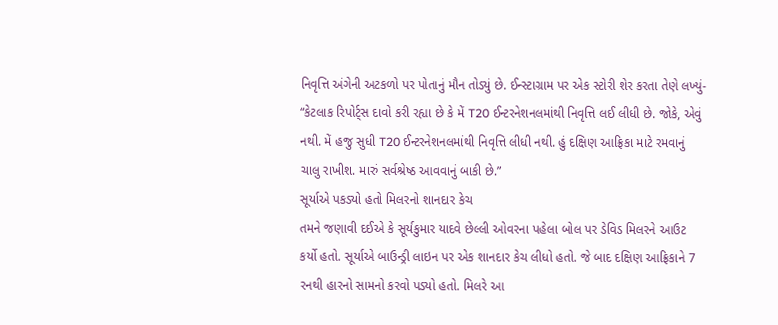નિવૃત્તિ અંગેની અટકળો પર પોતાનું મૌન તોડ્યું છે. ઈન્સ્ટાગ્રામ પર એક સ્ટોરી શેર કરતા તેણે લખ્યું- “કેટલાક રિપોર્ટ્સ દાવો કરી રહ્યા છે કે મેં T20 ઈન્ટરનેશનલમાંથી નિવૃત્તિ લઈ લીધી છે. જોકે, એવું નથી. મેં હજુ સુધી T20 ઈન્ટરનેશનલમાંથી નિવૃત્તિ લીધી નથી. હું દક્ષિણ આફ્રિકા માટે રમવાનું ચાલુ રાખીશ. મારું સર્વશ્રેષ્ઠ આવવાનું બાકી છે.”
સૂર્યાએ પકડ્યો હતો મિલરનો શાનદાર કેચ
તમને જણાવી દઈએ કે સૂર્યકુમાર યાદવે છેલ્લી ઓવરના પહેલા બોલ પર ડેવિડ મિલરને આઉટ કર્યો હતો. સૂર્યાએ બાઉન્ડ્રી લાઇન પર એક શાનદાર કેચ લીધો હતો. જે બાદ દક્ષિણ આફ્રિકાને 7 રનથી હારનો સામનો કરવો પડ્યો હતો. મિલરે આ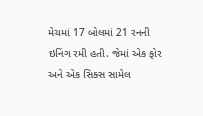મેચમાં 17 બોલમાં 21 રનની ઇનિંગ રમી હતી. જેમાં એક ફોર અને એક સિક્સ સામેલ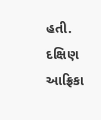હતી. દક્ષિણ આફ્રિકા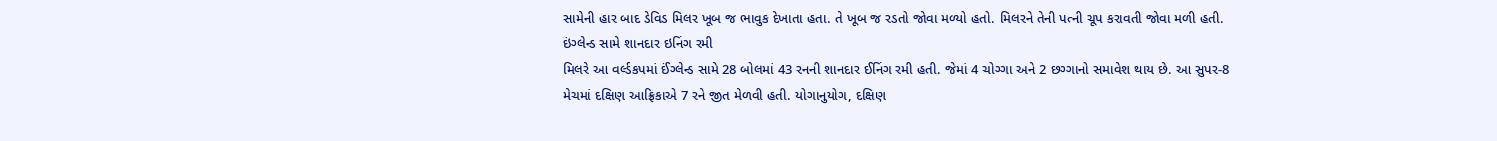સામેની હાર બાદ ડેવિડ મિલર ખૂબ જ ભાવુક દેખાતા હતા. તે ખૂબ જ રડતો જોવા મળ્યો હતો. મિલરને તેની પત્ની ચૂપ કરાવતી જોવા મળી હતી.
ઇંગ્લેન્ડ સામે શાનદાર ઇનિંગ રમી
મિલરે આ વર્લ્ડકપમાં ઈંગ્લેન્ડ સામે 28 બોલમાં 43 રનની શાનદાર ઈનિંગ રમી હતી. જેમાં 4 ચોગ્ગા અને 2 છગ્ગાનો સમાવેશ થાય છે. આ સુપર-8 મેચમાં દક્ષિણ આફ્રિકાએ 7 રને જીત મેળવી હતી. યોગાનુયોગ, દક્ષિણ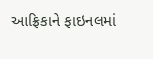આફ્રિકાને ફાઇનલમાં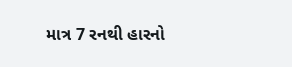માત્ર 7 રનથી હારનો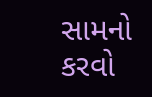સામનો કરવો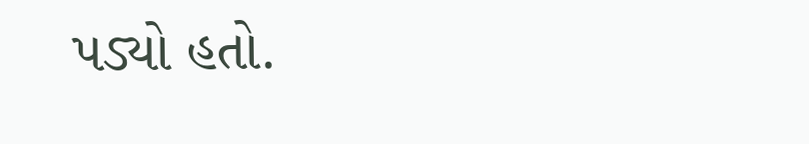પડ્યો હતો.